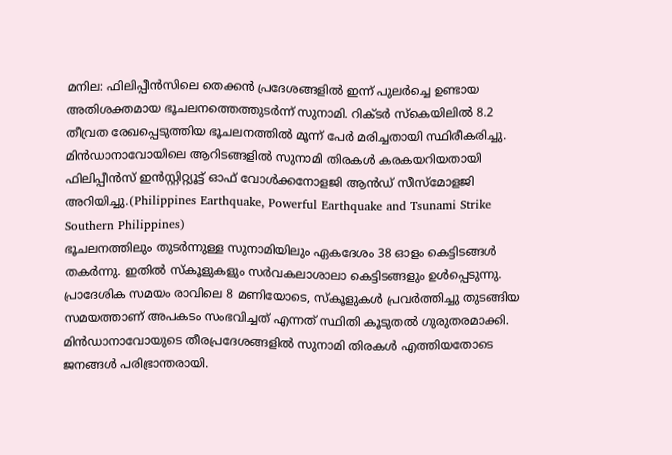മനില: ഫിലിപ്പീൻസിലെ തെക്കൻ പ്രദേശങ്ങളിൽ ഇന്ന് പുലർച്ചെ ഉണ്ടായ അതിശക്തമായ ഭൂചലനത്തെത്തുടർന്ന് സുനാമി. റിക്ടർ സ്കെയിലിൽ 8.2 തീവ്രത രേഖപ്പെടുത്തിയ ഭൂചലനത്തിൽ മൂന്ന് പേർ മരിച്ചതായി സ്ഥിരീകരിച്ചു. മിൻഡാനാവോയിലെ ആറിടങ്ങളിൽ സുനാമി തിരകൾ കരകയറിയതായി ഫിലിപ്പീൻസ് ഇൻസ്റ്റിറ്റ്യൂട്ട് ഓഫ് വോൾക്കനോളജി ആൻഡ് സീസ്മോളജി അറിയിച്ചു.(Philippines Earthquake, Powerful Earthquake and Tsunami Strike Southern Philippines)
ഭൂചലനത്തിലും തുടർന്നുള്ള സുനാമിയിലും ഏകദേശം 38 ഓളം കെട്ടിടങ്ങൾ തകർന്നു. ഇതിൽ സ്കൂളുകളും സർവകലാശാലാ കെട്ടിടങ്ങളും ഉൾപ്പെടുന്നു. പ്രാദേശിക സമയം രാവിലെ 8 മണിയോടെ, സ്കൂളുകൾ പ്രവർത്തിച്ചു തുടങ്ങിയ സമയത്താണ് അപകടം സംഭവിച്ചത് എന്നത് സ്ഥിതി കൂടുതൽ ഗുരുതരമാക്കി.
മിൻഡാനാവോയുടെ തീരപ്രദേശങ്ങളിൽ സുനാമി തിരകൾ എത്തിയതോടെ ജനങ്ങൾ പരിഭ്രാന്തരായി.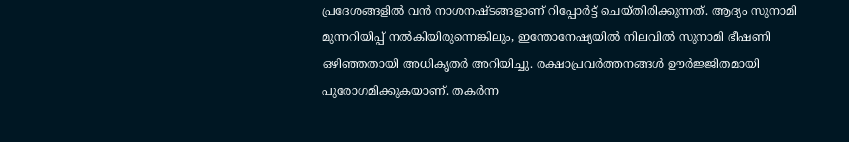പ്രദേശങ്ങളിൽ വൻ നാശനഷ്ടങ്ങളാണ് റിപ്പോർട്ട് ചെയ്തിരിക്കുന്നത്. ആദ്യം സുനാമി മുന്നറിയിപ്പ് നൽകിയിരുന്നെങ്കിലും, ഇന്തോനേഷ്യയിൽ നിലവിൽ സുനാമി ഭീഷണി ഒഴിഞ്ഞതായി അധികൃതർ അറിയിച്ചു. രക്ഷാപ്രവർത്തനങ്ങൾ ഊർജ്ജിതമായി പുരോഗമിക്കുകയാണ്. തകർന്ന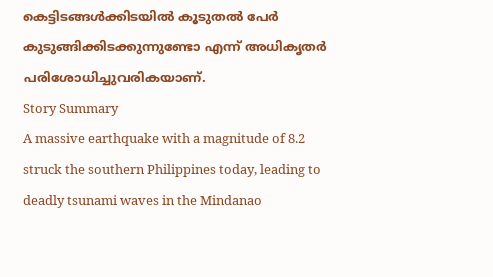കെട്ടിടങ്ങൾക്കിടയിൽ കൂടുതൽ പേർ കുടുങ്ങിക്കിടക്കുന്നുണ്ടോ എന്ന് അധികൃതർ പരിശോധിച്ചുവരികയാണ്.
Story Summary
A massive earthquake with a magnitude of 8.2 struck the southern Philippines today, leading to deadly tsunami waves in the Mindanao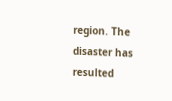region. The disaster has resulted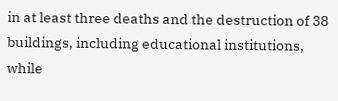in at least three deaths and the destruction of 38 buildings, including educational institutions, while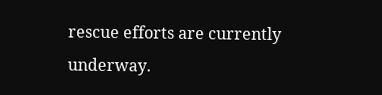rescue efforts are currently underway.